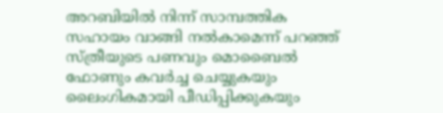അറബിയിൽ നിന്ന് സാമ്പത്തിക സഹായം വാങ്ങി നൽകാമെന്ന് പറഞ്ഞ് സ്ത്രീയുടെ പണവും മൊബൈൽ ഫോണും കവർച്ച ചെയ്യുകയും ലൈംഗികമായി പീഡിപ്പിക്കുകയും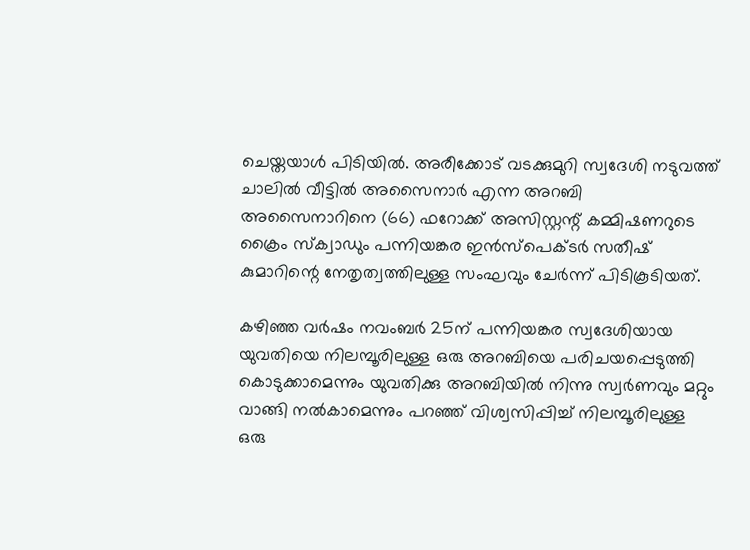ചെയ്തയാൾ പിടിയിൽ. അരീക്കോട് വടക്കുമുറി സ്വദേശി നടുവത്ത് ചാലിൽ വീട്ടിൽ അസൈനാർ എന്ന അറബി അസൈനാറിനെ (66) ഫറോക്ക് അസിസ്റ്റന്റ് കമ്മിഷണറുടെ ക്രൈം സ്‌ക്വാഡും പന്നിയങ്കര ഇൻസ്‌പെക്ടർ സതീഷ് കുമാറിന്റെ നേതൃത്വത്തിലുള്ള സംഘവും ചേർന്ന് പിടികൂടിയത്.

കഴിഞ്ഞ വർഷം നവംബർ 25ന് പന്നിയങ്കര സ്വദേശിയായ യുവതിയെ നിലമ്പൂരിലുള്ള ഒരു അറബിയെ പരിചയപ്പെടുത്തി കൊടുക്കാമെന്നും യുവതിക്കു അറബിയിൽ നിന്നു സ്വർണവും മറ്റും വാങ്ങി നൽകാമെന്നും പറഞ്ഞ് വിശ്വസിപ്പിച്ച് നിലമ്പൂരിലുള്ള ഒരു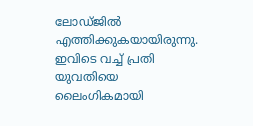ലോഡ്ജിൽ എത്തിക്കുകയായിരുന്നു. ഇവിടെ വച്ച് പ്രതി യുവതിയെ ലൈംഗികമായി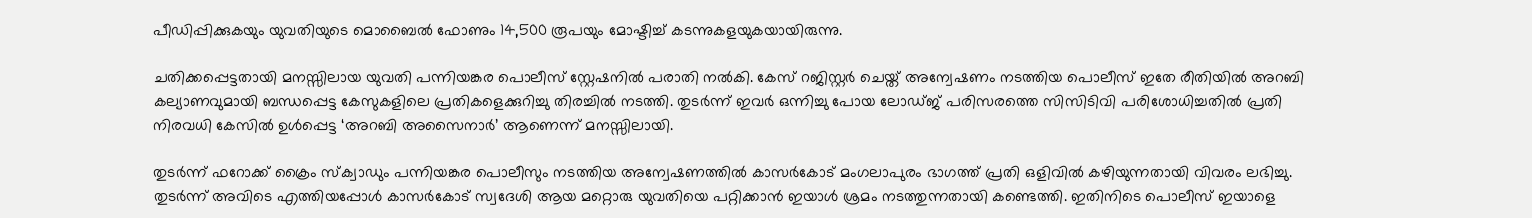പീഡിപ്പിക്കുകയും യുവതിയുടെ മൊബൈൽ ഫോണും 14,500 രൂപയും മോഷ്ടിച്ച് കടന്നുകളയുകയായിരുന്നു.

ചതിക്കപ്പെട്ടതായി മനസ്സിലായ യുവതി പന്നിയങ്കര പൊലീസ് സ്റ്റേഷനിൽ പരാതി നൽകി. കേസ് റജിസ്റ്റർ ചെയ്ത് അന്വേഷണം നടത്തിയ പൊലീസ് ഇതേ രീതിയിൽ അറബി കല്യാണവുമായി ബന്ധപ്പെട്ട കേസുകളിലെ പ്രതികളെക്കുറിച്ചു തിരച്ചിൽ നടത്തി. തുടർന്ന് ഇവർ ഒന്നിച്ചു പോയ ലോഡ്ജ് പരിസരത്തെ സിസിടിവി പരിശോധിച്ചതിൽ പ്രതി നിരവധി കേസിൽ ഉൾപ്പെട്ട ‘അറബി അസൈനാർ’ ആണെന്ന് മനസ്സിലായി.

തുടർന്ന് ഫറോക്ക് ക്രൈം സ്ക്വാഡും പന്നിയങ്കര പൊലീസും നടത്തിയ അന്വേഷണത്തിൽ കാസർകോട് മംഗലാപുരം ഭാഗത്ത് പ്രതി ഒളിവിൽ കഴിയുന്നതായി വിവരം ലഭിച്ചു. തുടർന്ന് അവിടെ എത്തിയപ്പോൾ കാസർകോട് സ്വദേശി ആയ മറ്റൊരു യുവതിയെ പറ്റിക്കാൻ ഇയാൾ ശ്രമം നടത്തുന്നതായി കണ്ടെത്തി. ഇതിനിടെ പൊലീസ് ഇയാളെ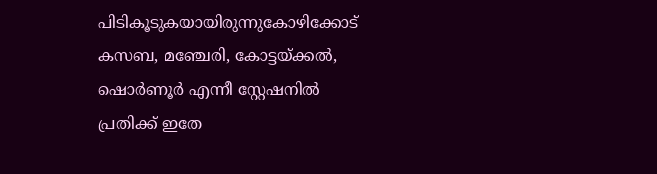പിടികൂടുകയായിരുന്നുകോഴിക്കോട് കസബ, മഞ്ചേരി, കോട്ടയ്ക്കൽ, ഷൊർണൂർ എന്നീ സ്റ്റേഷനിൽ പ്രതിക്ക് ഇതേ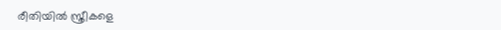രീതിയിൽ സ്ത്രീകളെ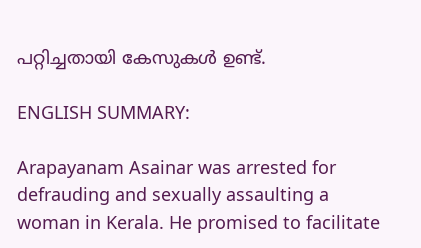പറ്റിച്ചതായി കേസുകൾ ഉണ്ട്.

ENGLISH SUMMARY:

Arapayanam Asainar was arrested for defrauding and sexually assaulting a woman in Kerala. He promised to facilitate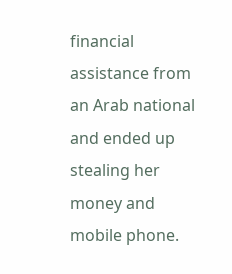financial assistance from an Arab national and ended up stealing her money and mobile phone.